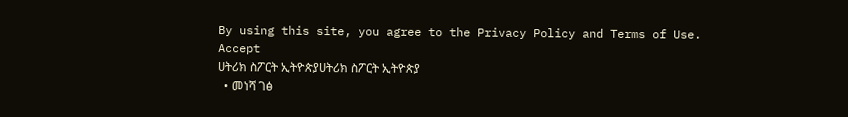By using this site, you agree to the Privacy Policy and Terms of Use.
Accept
ሀትሪክ ስፖርት ኢትዮጵያሀትሪክ ስፖርት ኢትዮጵያ
  • መነሻ ገፅ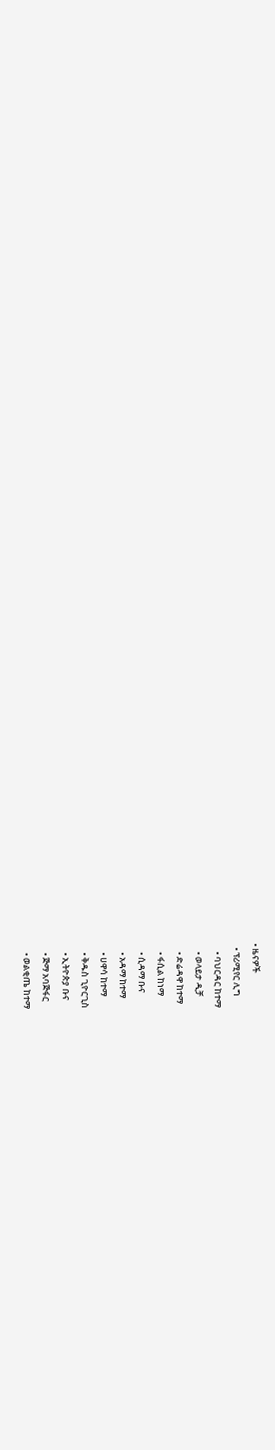• ዜናዎች
  • ፕሪሚየር ሊግ
    • ባህርዳር ከተማ
    • ወላይታ ዲቻ
    • ድሬዳዋ ከተማ
    • ፋሲል ከነማ
    • ሲዳማ ቡና
    • አዳማ ከተማ
    • ሀዋሳ ከተማ
    • ቅዱስ ጊዮርጊስ
    • ኢትዮጵያ ቡና
    • ጅማ አባጅፋር
    • ወልቂጤ ከተማ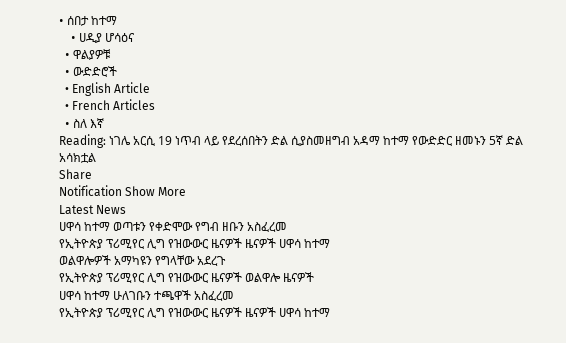• ሰበታ ከተማ
    • ሀዲያ ሆሳዕና
  • ዋልያዎቹ
  • ውድድሮች
  • English Article
  • French Articles
  • ስለ እኛ
Reading: ነገሌ አርሲ 19 ነጥብ ላይ የደረሰበትን ድል ሲያስመዘግብ አዳማ ከተማ የውድድር ዘመኑን 5ኛ ድል አሳክቷል
Share
Notification Show More
Latest News
ሀዋሳ ከተማ ወጣቱን የቀድሞው የግብ ዘቡን አስፈረመ
የኢትዮጵያ ፕሪሚየር ሊግ የዝውውር ዜናዎች ዜናዎች ሀዋሳ ከተማ
ወልዋሎዎች አማካዩን የግላቸው አደረጉ
የኢትዮጵያ ፕሪሚየር ሊግ የዝውውር ዜናዎች ወልዋሎ ዜናዎች
ሀዋሳ ከተማ ሁለገቡን ተጫዋች አስፈረመ
የኢትዮጵያ ፕሪሚየር ሊግ የዝውውር ዜናዎች ዜናዎች ሀዋሳ ከተማ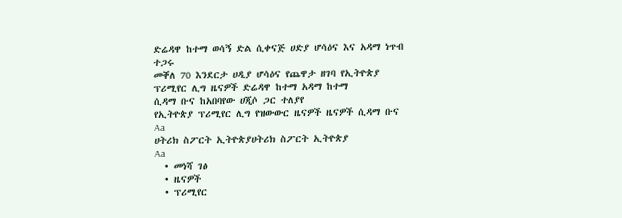ድሬዳዋ ከተማ ወሳኝ ድል ሲቀናጅ ሀድያ ሆሳዕና እና አዳማ ነጥብ ተጋሩ
መቐለ 70 እንደርታ ሀዲያ ሆሳዕና የጨዋታ ዘገባ የኢትዮጵያ ፕሪሚየር ሊግ ዜናዎች ድሬዳዋ ከተማ አዳማ ከተማ
ሲዳማ ቡና ከአበባየው ሀጂሶ ጋር ተለያየ
የኢትዮጵያ ፕሪሚየር ሊግ የዝውውር ዜናዎች ዜናዎች ሲዳማ ቡና
Aa
ሀትሪክ ስፖርት ኢትዮጵያሀትሪክ ስፖርት ኢትዮጵያ
Aa
  • መነሻ ገፅ
  • ዜናዎች
  • ፕሪሚየር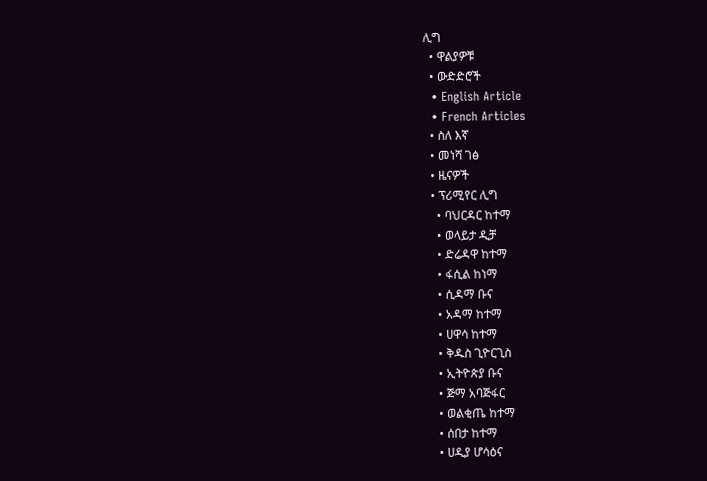ሊግ
  • ዋልያዎቹ
  • ውድድሮች
  • English Article
  • French Articles
  • ስለ እኛ
  • መነሻ ገፅ
  • ዜናዎች
  • ፕሪሚየር ሊግ
    • ባህርዳር ከተማ
    • ወላይታ ዲቻ
    • ድሬዳዋ ከተማ
    • ፋሲል ከነማ
    • ሲዳማ ቡና
    • አዳማ ከተማ
    • ሀዋሳ ከተማ
    • ቅዱስ ጊዮርጊስ
    • ኢትዮጵያ ቡና
    • ጅማ አባጅፋር
    • ወልቂጤ ከተማ
    • ሰበታ ከተማ
    • ሀዲያ ሆሳዕና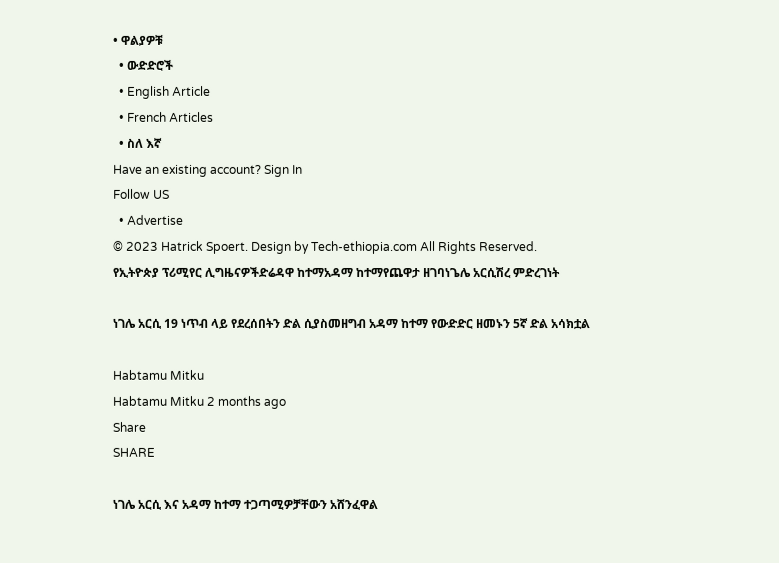• ዋልያዎቹ
  • ውድድሮች
  • English Article
  • French Articles
  • ስለ እኛ
Have an existing account? Sign In
Follow US
  • Advertise
© 2023 Hatrick Spoert. Design by Tech-ethiopia.com All Rights Reserved.
የኢትዮጵያ ፕሪሚየር ሊግዜናዎችድሬዳዋ ከተማአዳማ ከተማየጨዋታ ዘገባነጌሌ አርሲሽረ ምድረገነት

ነገሌ አርሲ 19 ነጥብ ላይ የደረሰበትን ድል ሲያስመዘግብ አዳማ ከተማ የውድድር ዘመኑን 5ኛ ድል አሳክቷል

Habtamu Mitku
Habtamu Mitku 2 months ago
Share
SHARE

ነገሌ አርሲ እና አዳማ ከተማ ተጋጣሚዎቻቸውን አሸንፈዋል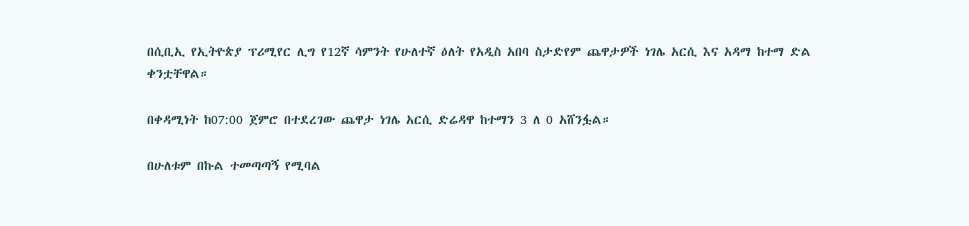በሲቢኢ የኢትዮጵያ ፕሪሚየር ሊግ የ12ኛ ሳምንት የሁለተኛ ዕለት የአዲስ አበባ ስታድየም ጨዋታዎች ነገሌ አርሲ እና አዳማ ከተማ ድል ቀንቷቸዋል።

በቀዳሚነት ከ07:00 ጀምሮ በተደረገው ጨዋታ ነገሌ አርሲ ድሬዳዋ ከተማን 3 ለ 0 አሸንፏል።

በሁለቱም በኩል ተመጣጣኝ የሚባል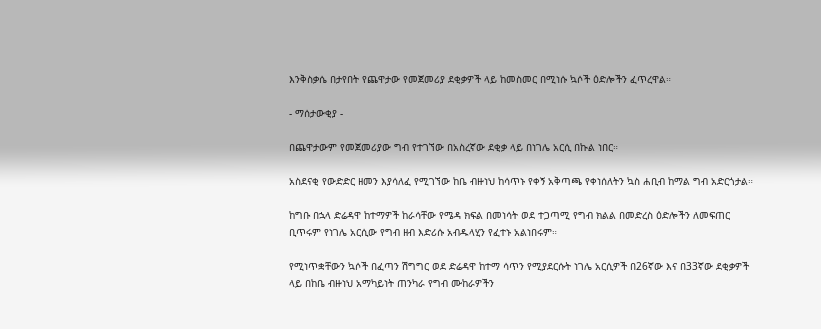እንቅስቃሴ በታየበት የጨዋታው የመጀመሪያ ደቂቃዎች ላይ ከመስመር በሚነሱ ኳሶች ዕድሎችን ፈጥረዋል።

- ማሰታውቂያ -

በጨዋታውም የመጀመሪያው ግብ የተገኘው በአስረኛው ደቂቃ ላይ በነገሌ አርሲ በኩል ነበር።

አስደናቂ የውድድር ዘመን እያሳለፈ የሚገኘው ከቤ ብዙነህ ከሳጥኑ የቀኝ አቅጣጫ የቀነሰለትን ኳስ ሐቢብ ከማል ግብ አድርጎታል።

ከግቡ በኋላ ድሬዳዋ ከተማዎች ከራሳቸው የሜዳ ክፍል በመነሳት ወደ ተጋጣሚ የግብ ክልል በመድረስ ዕድሎችን ለመፍጠር ቢጥሩም የነገሌ አርሲው የግብ ዘብ እድሪሱ አብዱላሂን የፈተኑ አልነበሩም።

የሚነጥቋቸውን ኳሶች በፈጣን ሽግግር ወደ ድሬዳዋ ከተማ ሳጥን የሚያደርሱት ነገሌ አርሲዎች በ26ኛው እና በ33ኛው ደቂቃዎች ላይ በከቤ ብዙነህ አማካይነት ጠንካራ የግብ ሙከራዎችን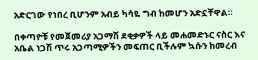አድርገው የነበረ ቢሆንም አብይ ካሳዬ ግብ ከመሆን አድኗቸዋል።

በቀጣዮቹ የመጀመሪያ አጋማሽ ደቂቃዎች ላይ መሐመድኑር ናስር እና አቤል ነጋሽ ጥሩ አጋጣሚዎችን መፍጠር ቢችሉም ኳሱን ከመረብ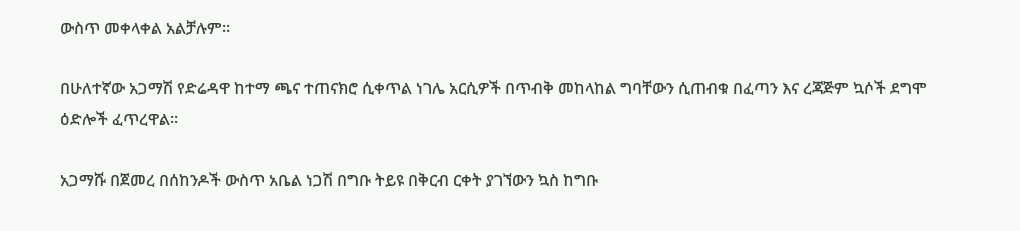ውስጥ መቀላቀል አልቻሉም።

በሁለተኛው አጋማሽ የድሬዳዋ ከተማ ጫና ተጠናክሮ ሲቀጥል ነገሌ አርሲዎች በጥብቅ መከላከል ግባቸውን ሲጠብቁ በፈጣን እና ረጃጅም ኳሶች ደግሞ ዕድሎች ፈጥረዋል።

አጋማሹ በጀመረ በሰከንዶች ውስጥ አቤል ነጋሽ በግቡ ትይዩ በቅርብ ርቀት ያገኘውን ኳስ ከግቡ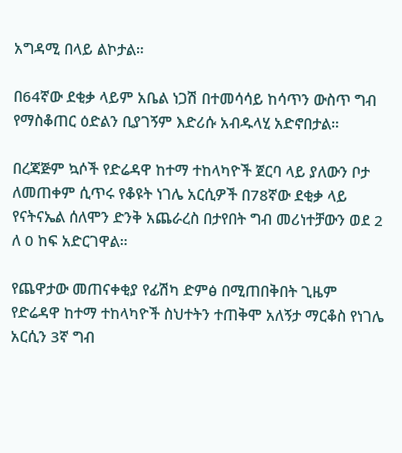አግዳሚ በላይ ልኮታል።

በ64ኛው ደቂቃ ላይም አቤል ነጋሽ በተመሳሳይ ከሳጥን ውስጥ ግብ የማስቆጠር ዕድልን ቢያገኝም እድሪሱ አብዱላሂ አድኖበታል።

በረጃጅም ኳሶች የድሬዳዋ ከተማ ተከላካዮች ጀርባ ላይ ያለውን ቦታ ለመጠቀም ሲጥሩ የቆዩት ነገሌ አርሲዎች በ78ኛው ደቂቃ ላይ የናትናኤል ሰለሞን ድንቅ አጨራረስ በታየበት ግብ መሪነተቻውን ወደ 2 ለ 0 ከፍ አድርገዋል።

የጨዋታው መጠናቀቂያ የፊሽካ ድምፅ በሚጠበቅበት ጊዜም የድሬዳዋ ከተማ ተከላካዮች ስህተትን ተጠቅሞ አለኝታ ማርቆስ የነገሌ አርሲን 3ኛ ግብ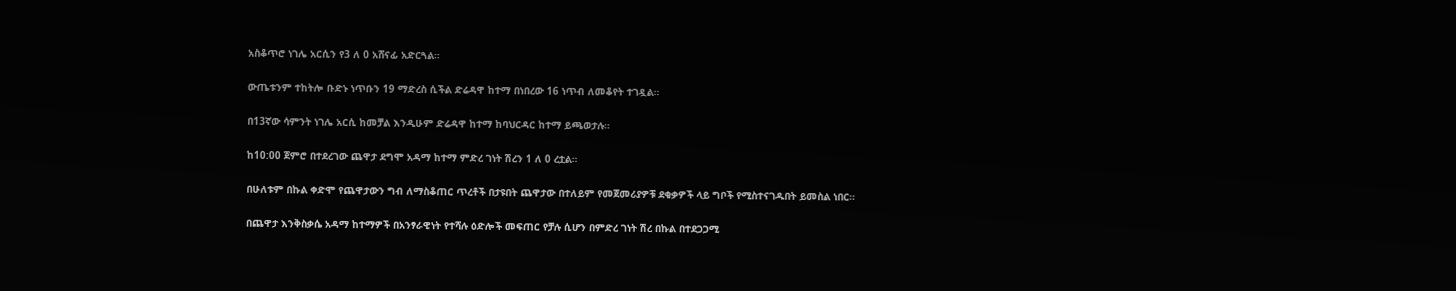አስቆጥሮ ነገሌ አርሲን የ3 ለ 0 አሸናፊ አድርጓል።

ውጤቱንም ተከትሎ ቡድኑ ነጥቡን 19 ማድረስ ሲችል ድሬዳዋ ከተማ በነበረው 16 ነጥብ ለመቆየት ተገዷል።

በ13ኛው ሳምንት ነገሌ አርሲ ከመቻል እንዲሁም ድሬዳዋ ከተማ ከባህርዳር ከተማ ይጫወታሉ።

ከ10:00 ጀምሮ በተደረገው ጨዋታ ደግሞ አዳማ ከተማ ምድረ ገነት ሽረን 1 ለ 0 ረቷል።

በሁለቱም በኩል ቀድሞ የጨዋታውን ግብ ለማስቆጠር ጥረቶች በታዩበት ጨዋታው በተለይም የመጀመሪያዎቹ ደቂቃዎች ላይ ግቦች የሚስተናገዱበት ይመስል ነበር።

በጨዋታ እንቅስቃሴ አዳማ ከተማዎች በአንፃራዊነት የተሻሉ ዕድሎች መፍጠር የቻሉ ሲሆን በምድረ ገነት ሽረ በኩል በተደጋጋሚ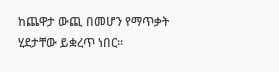ከጨዋታ ውጪ በመሆን የማጥቃት ሂደታቸው ይቋረጥ ነበር።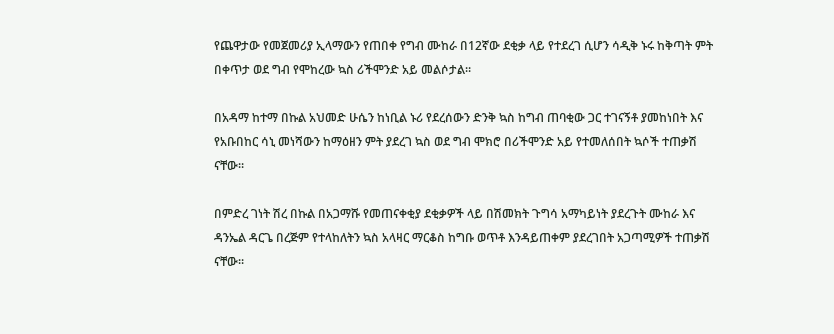የጨዋታው የመጀመሪያ ኢላማውን የጠበቀ የግብ ሙከራ በ12ኛው ደቂቃ ላይ የተደረገ ሲሆን ሳዲቅ ኑሩ ከቅጣት ምት በቀጥታ ወደ ግብ የሞከረው ኳስ ሪችሞንድ አይ መልሶታል።

በአዳማ ከተማ በኩል አህመድ ሁሴን ከነቢል ኑሪ የደረሰውን ድንቅ ኳስ ከግብ ጠባቂው ጋር ተገናኝቶ ያመከነበት እና የአቡበከር ሳኒ መነሻውን ከማዕዘን ምት ያደረገ ኳስ ወደ ግብ ሞክሮ በሪችሞንድ አይ የተመለሰበት ኳሶች ተጠቃሽ ናቸው።

በምድረ ገነት ሽረ በኩል በአጋማሹ የመጠናቀቂያ ደቂቃዎች ላይ በሽመክት ጉግሳ አማካይነት ያደረጉት ሙከራ እና ዳንኤል ዳርጌ በረጅም የተላከለትን ኳስ አላዛር ማርቆስ ከግቡ ወጥቶ እንዳይጠቀም ያደረገበት አጋጣሚዎች ተጠቃሽ ናቸው።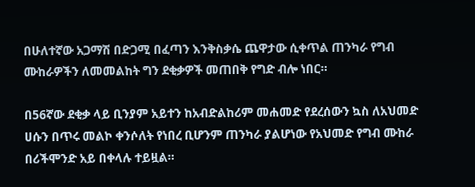በሁለተኛው አጋማሽ በድጋሚ በፈጣን እንቅስቃሴ ጨዋታው ሲቀጥል ጠንካራ የግብ ሙከራዎችን ለመመልከት ግን ደቂቃዎች መጠበቅ የግድ ብሎ ነበር።

በ56ኛው ደቂቃ ላይ ቢንያም አይተን ከአብድልከሪም መሐመድ የደረሰውን ኳስ ለአህመድ ሀሱን በጥሩ መልኮ ቀንሶለት የነበረ ቢሆንም ጠንካራ ያልሆነው የአህመድ የግብ ሙከራ በሪችሞንድ አይ በቀላሉ ተይዟል።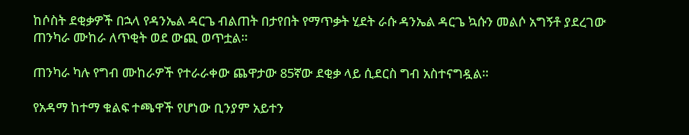ከሶስት ደቂቃዎች በኋላ የዳንኤል ዳርጌ ብልጠት በታየበት የማጥቃት ሂደት ራሱ ዳንኤል ዳርጌ ኳሱን መልሶ አግኝቶ ያደረገው ጠንካራ ሙከራ ለጥቂት ወደ ውጪ ወጥቷል።

ጠንካራ ካሉ የግብ ሙከራዎች የተራራቀው ጨዋታው 85ኛው ደቂቃ ላይ ሲደርስ ግብ አስተናግዷል።

የአዳማ ከተማ ቁልፍ ተጫዋች የሆነው ቢንያም አይተን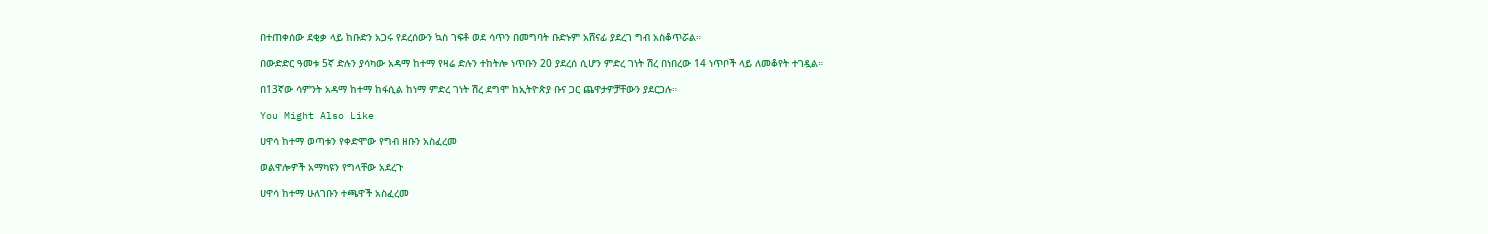በተጠቀሰው ደቂቃ ላይ ከቡድን አጋሩ የደረሰውን ኳስ ገፍቶ ወደ ሳጥን በመግባት ቡድኑም አሸናፊ ያደረገ ግብ አስቆጥሯል።

በውድድር ዓመቱ 5ኛ ድሉን ያሳካው አዳማ ከተማ የዛሬ ድሉን ተከትሎ ነጥቡን 20 ያደረሰ ሲሆን ምድረ ገነት ሽረ በነበረው 14 ነጥቦች ላይ ለመቆየት ተገዷል።

በ13ኛው ሳምንት አዳማ ከተማ ከፋሲል ከነማ ምድረ ገነት ሽረ ደግሞ ከኢትዮጵያ ቡና ጋር ጨዋታዎቻቸውን ያደርጋሉ።

You Might Also Like

ሀዋሳ ከተማ ወጣቱን የቀድሞው የግብ ዘቡን አስፈረመ

ወልዋሎዎች አማካዩን የግላቸው አደረጉ

ሀዋሳ ከተማ ሁለገቡን ተጫዋች አስፈረመ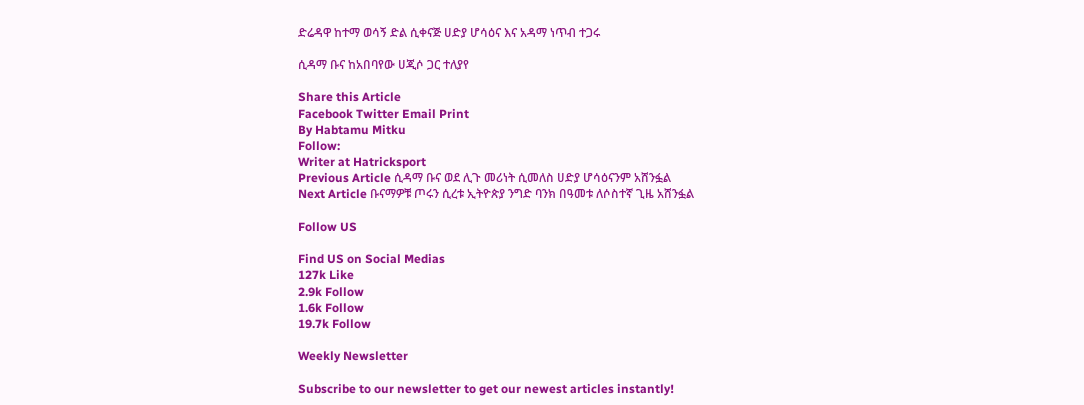ድሬዳዋ ከተማ ወሳኝ ድል ሲቀናጅ ሀድያ ሆሳዕና እና አዳማ ነጥብ ተጋሩ

ሲዳማ ቡና ከአበባየው ሀጂሶ ጋር ተለያየ

Share this Article
Facebook Twitter Email Print
By Habtamu Mitku
Follow:
Writer at Hatricksport
Previous Article ሲዳማ ቡና ወደ ሊጉ መሪነት ሲመለስ ሀድያ ሆሳዕናንም አሸንፏል
Next Article ቡናማዎቹ ጦሩን ሲረቱ ኢትዮጵያ ንግድ ባንክ በዓመቱ ለሶስተኛ ጊዜ አሸንፏል

Follow US

Find US on Social Medias
127k Like
2.9k Follow
1.6k Follow
19.7k Follow

Weekly Newsletter

Subscribe to our newsletter to get our newest articles instantly!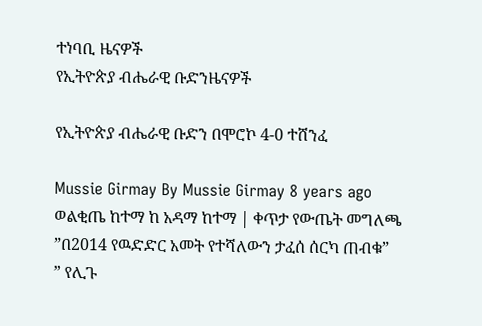ተነባቢ ዜናዎች
የኢትዮጵያ ብሔራዊ ቡድንዜናዎች

የኢትዮጵያ ብሔራዊ ቡድን በሞሮኮ 4-0 ተሸንፈ

Mussie Girmay By Mussie Girmay 8 years ago
ወልቂጤ ከተማ ከ አዳማ ከተማ | ቀጥታ የውጤት መግለጫ
”በ2014 የዉድድር አመት የተሻለውን ታፈሰ ሰርካ ጠብቁ”
” የሊጉ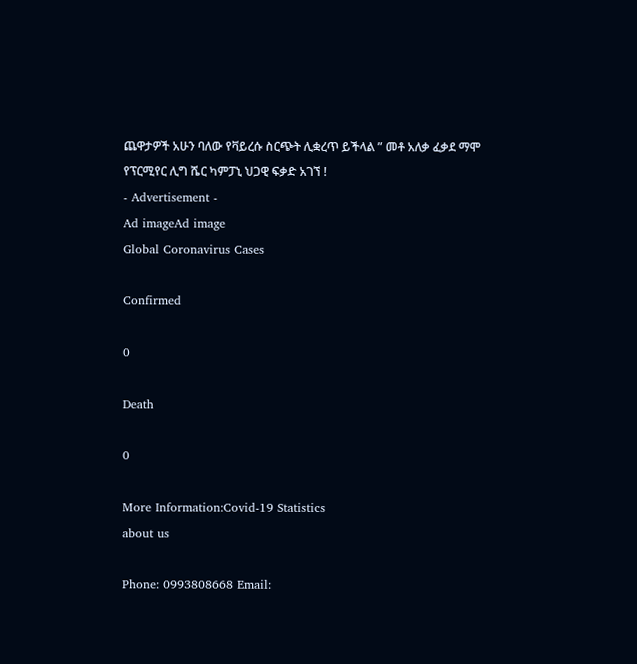ጨዋታዎች አሁን ባለው የቫይረሱ ስርጭት ሊቋረጥ ይችላል ” መቶ አለቃ ፈቃደ ማሞ
የፕርሚየር ሊግ ሼር ካምፓኒ ህጋዊ ፍቃድ አገኘ !
- Advertisement -
Ad imageAd image
Global Coronavirus Cases

Confirmed

0

Death

0

More Information:Covid-19 Statistics
about us

Phone: 0993808668 Email: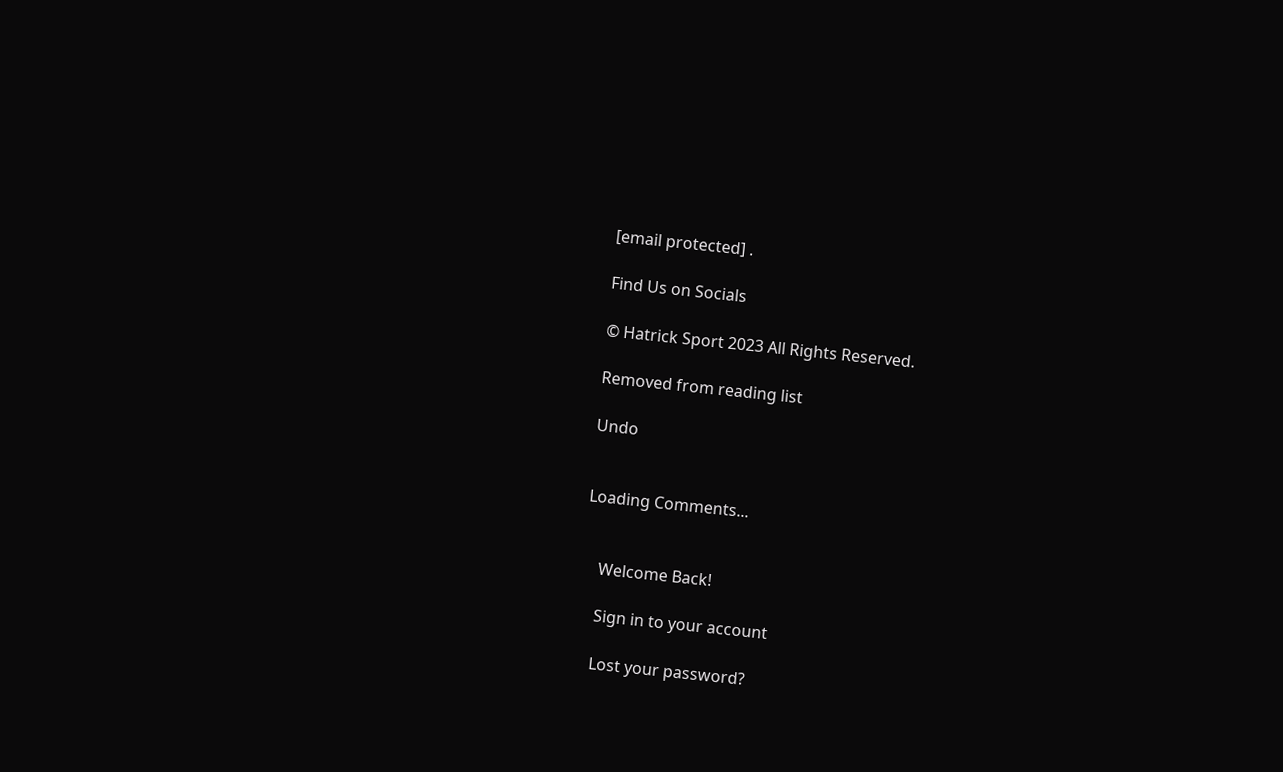[email protected] .

Find Us on Socials

© Hatrick Sport 2023 All Rights Reserved.

Removed from reading list

Undo


Loading Comments...


    Welcome Back!

    Sign in to your account

    Lost your password?